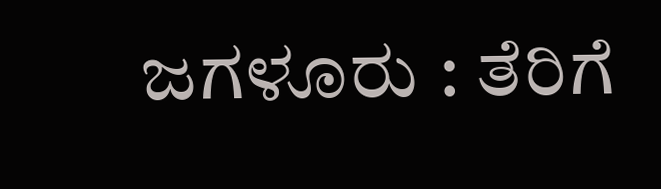ಜಗಳೂರು : ತೆರಿಗೆ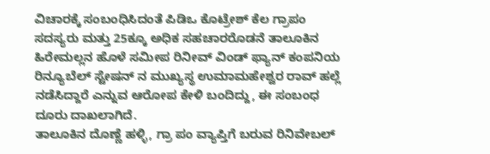ವಿಚಾರಕ್ಕೆ ಸಂಬಂಧಿಸಿದಂತೆ ಪಿಡಿಒ ಕೊಟ್ರೇಶ್ ಕೆಲ ಗ್ರಾಪಂ ಸದಸ್ಯರು ಮತ್ತು 25ಕ್ಕೂ ಅಧಿಕ ಸಹಚಾರರೊಡನೆ ತಾಲೂಕಿನ ಹಿರೇಮಲ್ಲನ ಹೊಳೆ ಸಮೀಪ ರಿನೀವ್ ವಿಂಡ್ ಫ್ಯಾನ್ ಕಂಪನಿಯ ರಿನ್ಯೂಬೆಲ್ ಸ್ಟೇಷನ್ ನ ಮುಖ್ಯಸ್ಥ ಉಮಾಮಹೇಶ್ವರ ರಾವ್ ಹಲ್ಲೆ ನಡೆಸಿದ್ದಾರೆ ಎನ್ನುವ ಆರೋಪ ಕೇಳಿ ಬಂದಿದ್ದು, ಈ ಸಂಬಂಧ ದೂರು ದಾಖಲಾಗಿದೆ.
ತಾಲೂಕಿನ ದೊಣ್ಣೆ ಹಳ್ಳಿ, ಗ್ರಾ ಪಂ ವ್ಯಾಪ್ತಿಗೆ ಬರುವ ರಿನಿವೇಬಲ್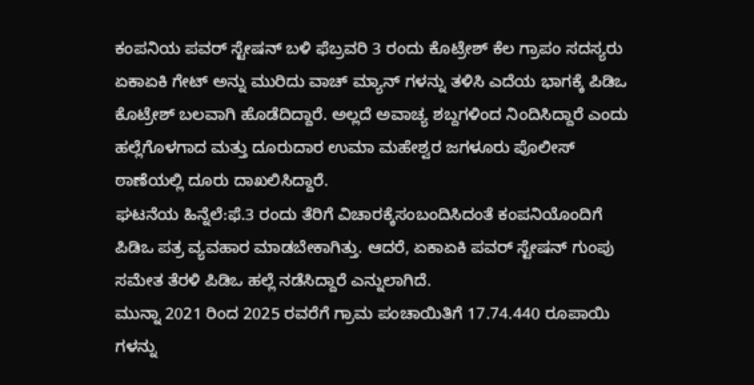ಕಂಪನಿಯ ಪವರ್ ಸ್ಟೇಷನ್ ಬಳಿ ಫೆಬ್ರವರಿ 3 ರಂದು ಕೊಟ್ರೇಶ್ ಕೆಲ ಗ್ರಾಪಂ ಸದಸ್ಯರು ಏಕಾಏಕಿ ಗೇಟ್ ಅನ್ನು ಮುರಿದು ವಾಚ್ ಮ್ಯಾನ್ ಗಳನ್ನು ತಳಿಸಿ ಎದೆಯ ಭಾಗಕ್ಕೆ ಪಿಡಿಒ ಕೊಟ್ರೇಶ್ ಬಲವಾಗಿ ಹೊಡೆದಿದ್ದಾರೆ. ಅಲ್ಲದೆ ಅವಾಚ್ಯ ಶಬ್ದಗಳಿಂದ ನಿಂದಿಸಿದ್ದಾರೆ ಎಂದು ಹಲ್ಲೆಗೊಳಗಾದ ಮತ್ತು ದೂರುದಾರ ಉಮಾ ಮಹೇಶ್ವರ ಜಗಳೂರು ಪೊಲೀಸ್ ಠಾಣೆಯಲ್ಲಿ ದೂರು ದಾಖಲಿಸಿದ್ದಾರೆ.
ಘಟನೆಯ ಹಿನ್ನೆಲೆ:ಫೆ.3 ರಂದು ತೆರಿಗೆ ವಿಚಾರಕ್ಕೆಸಂಬಂದಿಸಿದಂತೆ ಕಂಪನಿಯೊಂದಿಗೆ ಪಿಡಿಒ ಪತ್ರ ವ್ಯವಹಾರ ಮಾಡಬೇಕಾಗಿತ್ತು. ಆದರೆ, ಏಕಾಏಕಿ ಪವರ್ ಸ್ಟೇಷನ್ ಗುಂಪು ಸಮೇತ ತೆರಳಿ ಪಿಡಿಒ ಹಲ್ಲೆ ನಡೆಸಿದ್ದಾರೆ ಎನ್ನುಲಾಗಿದೆ.
ಮುನ್ನಾ 2021 ರಿಂದ 2025 ರವರೆಗೆ ಗ್ರಾಮ ಪಂಚಾಯಿತಿಗೆ 17.74.440 ರೂಪಾಯಿ ಗಳನ್ನು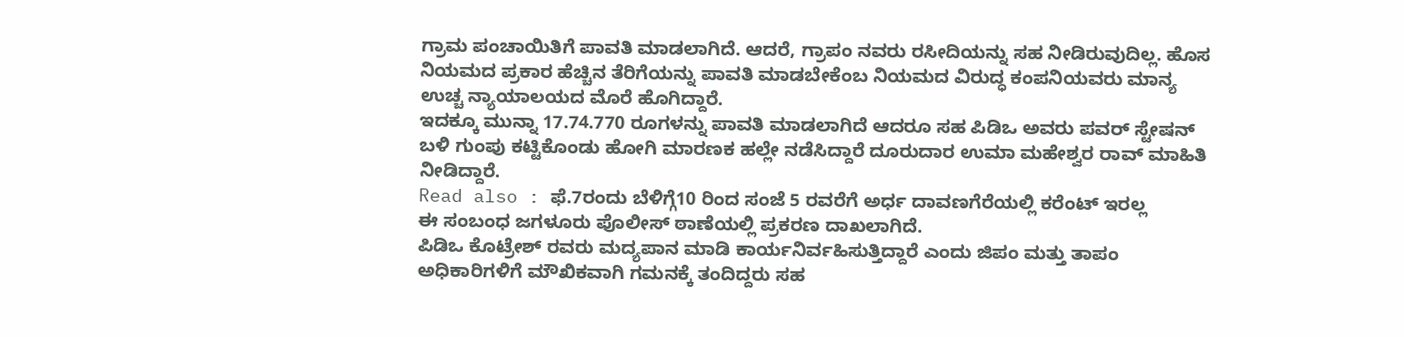ಗ್ರಾಮ ಪಂಚಾಯಿತಿಗೆ ಪಾವತಿ ಮಾಡಲಾಗಿದೆ. ಆದರೆ, ಗ್ರಾಪಂ ನವರು ರಸೀದಿಯನ್ನು ಸಹ ನೀಡಿರುವುದಿಲ್ಲ. ಹೊಸ ನಿಯಮದ ಪ್ರಕಾರ ಹೆಚ್ಚಿನ ತೆರಿಗೆಯನ್ನು ಪಾವತಿ ಮಾಡಬೇಕೆಂಬ ನಿಯಮದ ವಿರುದ್ಧ ಕಂಪನಿಯವರು ಮಾನ್ಯ ಉಚ್ಚ ನ್ಯಾಯಾಲಯದ ಮೊರೆ ಹೊಗಿದ್ದಾರೆ.
ಇದಕ್ಕೂ ಮುನ್ನಾ 17.74.770 ರೂಗಳನ್ನು ಪಾವತಿ ಮಾಡಲಾಗಿದೆ ಆದರೂ ಸಹ ಪಿಡಿಒ ಅವರು ಪವರ್ ಸ್ಟೇಷನ್ ಬಳಿ ಗುಂಪು ಕಟ್ಟಿಕೊಂಡು ಹೋಗಿ ಮಾರಣಕ ಹಲ್ಲೇ ನಡೆಸಿದ್ದಾರೆ ದೂರುದಾರ ಉಮಾ ಮಹೇಶ್ವರ ರಾವ್ ಮಾಹಿತಿ ನೀಡಿದ್ದಾರೆ.
Read also : ಫೆ.7ರಂದು ಬೆಳಿಗ್ಗೆ10 ರಿಂದ ಸಂಜೆ 5 ರವರೆಗೆ ಅರ್ಧ ದಾವಣಗೆರೆಯಲ್ಲಿ ಕರೆಂಟ್ ಇರಲ್ಲ
ಈ ಸಂಬಂಧ ಜಗಳೂರು ಪೊಲೀಸ್ ಠಾಣೆಯಲ್ಲಿ ಪ್ರಕರಣ ದಾಖಲಾಗಿದೆ.
ಪಿಡಿಒ ಕೊಟ್ರೇಶ್ ರವರು ಮದ್ಯಪಾನ ಮಾಡಿ ಕಾರ್ಯನಿರ್ವಹಿಸುತ್ತಿದ್ದಾರೆ ಎಂದು ಜಿಪಂ ಮತ್ತು ತಾಪಂ ಅಧಿಕಾರಿಗಳಿಗೆ ಮೌಖಿಕವಾಗಿ ಗಮನಕ್ಕೆ ತಂದಿದ್ದರು ಸಹ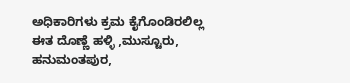ಅಧಿಕಾರಿಗಳು ಕ್ರಮ ಕೈಗೊಂಡಿರಲಿಲ್ಲ ಈತ ದೊಣ್ಣೆ ಹಳ್ಳಿ ,ಮುಸ್ಟೂರು, ಹನುಮಂತಪುರ,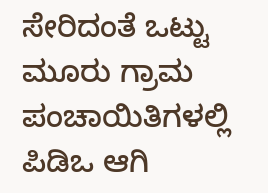ಸೇರಿದಂತೆ ಒಟ್ಟು ಮೂರು ಗ್ರಾಮ ಪಂಚಾಯಿತಿಗಳಲ್ಲಿ ಪಿಡಿಒ ಆಗಿ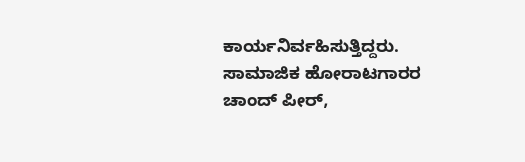ಕಾರ್ಯನಿರ್ವಹಿಸುತ್ತಿದ್ದರು.
ಸಾಮಾಜಿಕ ಹೋರಾಟಗಾರರ ಚಾಂದ್ ಪೀರ್,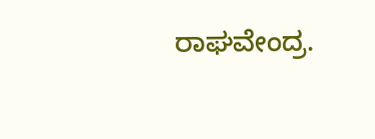ರಾಘವೇಂದ್ರ.